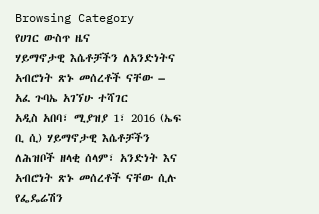Browsing Category
የሀገር ውስጥ ዜና
ሃይማኖታዊ እሴቶቻችን ለአንድነትና አብሮነት ጽኑ መሰረቶች ናቸው – አፈ ጉባኤ አገኘሁ ተሻገር
አዲስ አበባ፣ ሚያዝያ 1፣ 2016 (ኤፍ ቢ ሲ) ሃይማኖታዊ እሴቶቻችን ለሕዝቦች ዘላቂ ሰላም፣ አንድነት እና አብሮነት ጽኑ መሰረቶች ናቸው ሲሉ የፌዴሬሽን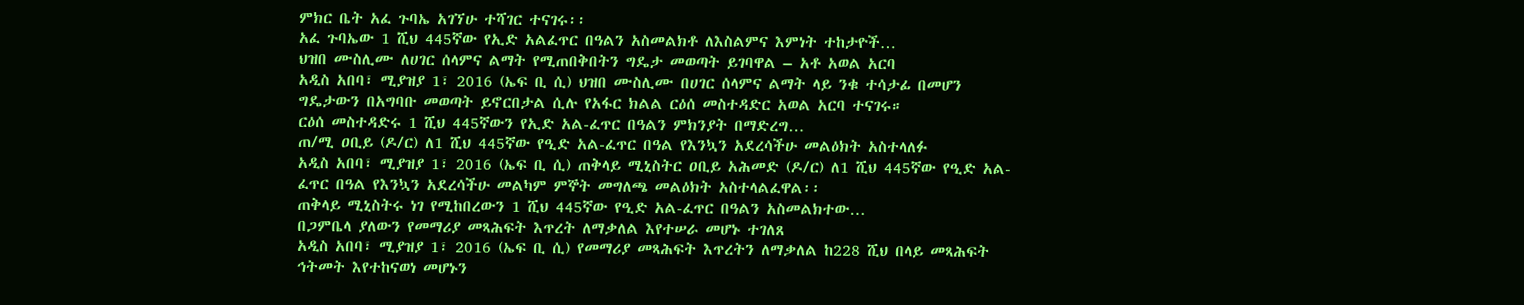ምክር ቤት አፈ ጉባኤ አገኘሁ ተሻገር ተናገሩ፡፡
አፈ ጉባኤው 1 ሺህ 445ኛው የኢድ አልፈጥር በዓልን አስመልክቶ ለእስልምና እምነት ተከታዮች…
ህዝበ ሙስሊሙ ለሀገር ሰላምና ልማት የሚጠበቅበትን ግዴታ መወጣት ይገባዋል – አቶ አወል አርባ
አዲስ አበባ፣ ሚያዝያ 1፣ 2016 (ኤፍ ቢ ሲ) ህዝበ ሙስሊሙ በሀገር ሰላምና ልማት ላይ ንቁ ተሳታፊ በመሆን ግዴታውን በአግባቡ መወጣት ይኖርበታል ሲሉ የአፋር ክልል ርዕሰ መስተዳድር አወል አርባ ተናገሩ።
ርዕሰ መስተዳድሩ 1 ሺህ 445ኛውን የኢድ አል-ፈጥር በዓልን ምክንያት በማድረግ…
ጠ/ሚ ዐቢይ (ዶ/ር) ለ1 ሺህ 445ኛው የዒድ አል-ፈጥር በዓል የእንኳን አደረሳችሁ መልዕክት አስተላለፉ
አዲስ አበባ፣ ሚያዝያ 1፣ 2016 (ኤፍ ቢ ሲ) ጠቅላይ ሚኒስትር ዐቢይ አሕመድ (ዶ/ር) ለ1 ሺህ 445ኛው የዒድ አል-ፈጥር በዓል የእንኳን አደረሳችሁ መልካም ምኞት መግለጫ መልዕክት አስተላልፈዋል፡፡
ጠቅላይ ሚኒስትሩ ነገ የሚከበረውን 1 ሺህ 445ኛው የዒድ አል-ፈጥር በዓልን አስመልክተው…
በጋምቤላ ያለውን የመማሪያ መጻሕፍት እጥረት ለማቃለል እየተሠራ መሆኑ ተገለጸ
አዲስ አበባ፣ ሚያዝያ 1፣ 2016 (ኤፍ ቢ ሲ) የመማሪያ መጻሕፍት እጥረትን ለማቃለል ከ228 ሺህ በላይ መጻሕፍት ኅትመት እየተከናወነ መሆኑን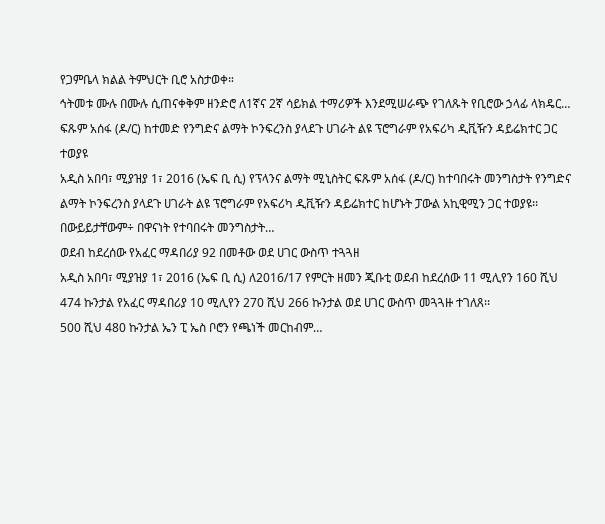የጋምቤላ ክልል ትምህርት ቢሮ አስታወቀ።
ኅትመቱ ሙሉ በሙሉ ሲጠናቀቅም ዘንድሮ ለ1ኛና 2ኛ ሳይክል ተማሪዎች እንደሚሠራጭ የገለጹት የቢሮው ኃላፊ ላክዴር…
ፍጹም አሰፋ (ዶ/ር) ከተመድ የንግድና ልማት ኮንፍረንስ ያላደጉ ሀገራት ልዩ ፕሮግራም የአፍሪካ ዲቪዥን ዳይሬክተር ጋር ተወያዩ
አዲስ አበባ፣ ሚያዝያ 1፣ 2016 (ኤፍ ቢ ሲ) የፕላንና ልማት ሚኒስትር ፍጹም አሰፋ (ዶ/ር) ከተባበሩት መንግስታት የንግድና ልማት ኮንፍረንስ ያላደጉ ሀገራት ልዩ ፕሮግራም የአፍሪካ ዲቪዥን ዳይሬክተር ከሆኑት ፓውል አኪዊሚን ጋር ተወያዩ፡፡
በውይይታቸውም÷ በዋናነት የተባበሩት መንግስታት…
ወደብ ከደረሰው የአፈር ማዳበሪያ 92 በመቶው ወደ ሀገር ውስጥ ተጓጓዘ
አዲስ አበባ፣ ሚያዝያ 1፣ 2016 (ኤፍ ቢ ሲ) ለ2016/17 የምርት ዘመን ጂቡቲ ወደብ ከደረሰው 11 ሚሊየን 160 ሺህ 474 ኩንታል የአፈር ማዳበሪያ 10 ሚሊየን 270 ሺህ 266 ኩንታል ወደ ሀገር ውስጥ መጓጓዙ ተገለጸ፡፡
500 ሺህ 480 ኩንታል ኤን ፒ ኤስ ቦሮን የጫነች መርከብም…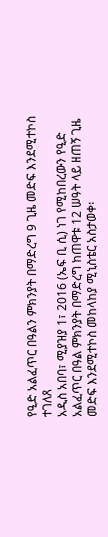የዒድ አልፈጥር በዓልን ምክንያት በማድረግ 9 ጊዜ መድፍ እንደሚተኮስ ተገለጸ
አዲስ አበባ፣ ሚያዝያ 1፣ 2016 (ኤፍ ቢ ሲ) ነገ የሚከበረውን የዒድ አልፈጥር በዓል ምክንያት በማድረግ ከጠዋቱ 12 ሠዓት ላይ ዘጠኝ ጊዜ መድፍ እንደሚተኮስ መከላከያ ሚኒስቴር አስታወቀ፡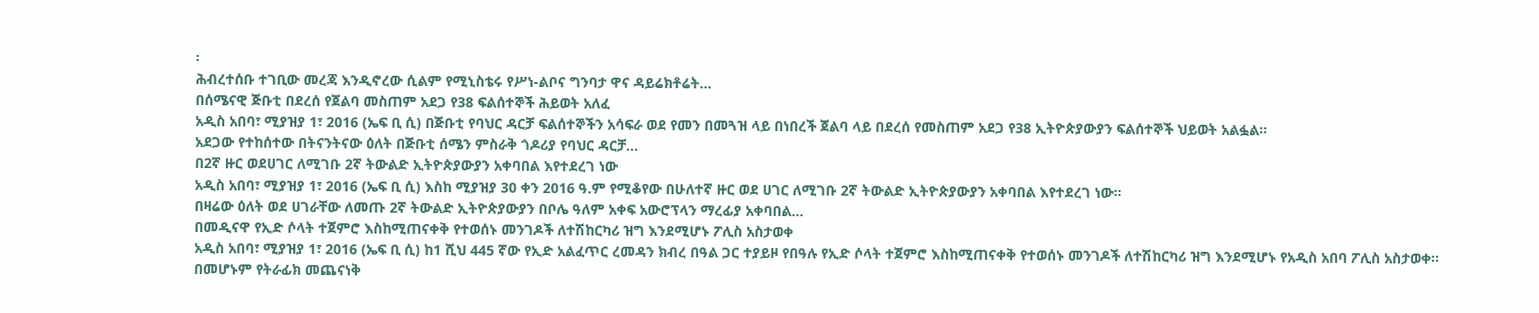፡
ሕብረተሰቡ ተገቢው መረጃ እንዲኖረው ሲልም የሚኒስቴሩ የሥነ-ልቦና ግንባታ ዋና ዳይሬክቶሬት…
በሰሜናዊ ጅቡቲ በደረሰ የጀልባ መስጠም አደጋ የ38 ፍልሰተኞች ሕይወት አለፈ
አዲስ አበባ፣ ሚያዝያ 1፣ 2016 (ኤፍ ቢ ሲ) በጅቡቲ የባህር ዳርቻ ፍልሰተኞችን አሳፍራ ወደ የመን በመጓዝ ላይ በነበረች ጀልባ ላይ በደረሰ የመስጠም አደጋ የ38 ኢትዮጵያውያን ፍልሰተኞች ህይወት አልፏል፡፡
አደጋው የተከሰተው በትናንትናው ዕለት በጅቡቲ ሰሜን ምስራቅ ጎዶሪያ የባህር ዳርቻ…
በ2ኛ ዙር ወደሀገር ለሚገቡ 2ኛ ትውልድ ኢትዮጵያውያን አቀባበል እየተደረገ ነው
አዲስ አበባ፣ ሚያዝያ 1፣ 2016 (ኤፍ ቢ ሲ) እስከ ሚያዝያ 30 ቀን 2016 ዓ.ም የሚቆየው በሁለተኛ ዙር ወደ ሀገር ለሚገቡ 2ኛ ትውልድ ኢትዮጵያውያን አቀባበል እየተደረገ ነው።
በዛሬው ዕለት ወደ ሀገራቸው ለመጡ 2ኛ ትውልድ ኢትዮጵያውያን በቦሌ ዓለም አቀፍ አውሮፕላን ማረፊያ አቀባበል…
በመዲናዋ የኢድ ሶላት ተጀምሮ እስከሚጠናቀቅ የተወሰኑ መንገዶች ለተሽከርካሪ ዝግ እንደሚሆኑ ፖሊስ አስታወቀ
አዲስ አበባ፣ ሚያዝያ 1፣ 2016 (ኤፍ ቢ ሲ) ከ1 ሺህ 445 ኛው የኢድ አልፈጥር ረመዳን ክብረ በዓል ጋር ተያይዞ የበዓሉ የኢድ ሶላት ተጀምሮ እስከሚጠናቀቅ የተወሰኑ መንገዶች ለተሽከርካሪ ዝግ እንደሚሆኑ የአዲስ አበባ ፖሊስ አስታወቀ፡፡
በመሆኑም የትራፊክ መጨናነቅ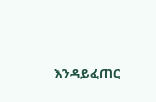እንዳይፈጠር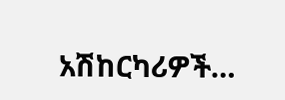አሽከርካሪዎች…